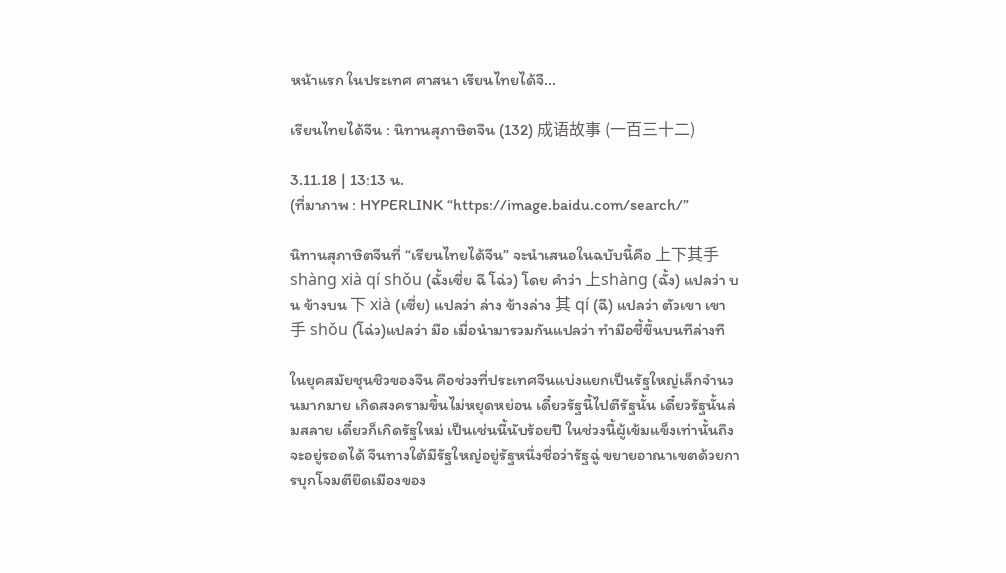หน้าแรก ในประเทศ ศาสนา เรียนไทยได้จี...

เรียนไทยได้จีน : นิทานสุภาษิตจีน (132) 成语故事 (一百三十二)

3.11.18 | 13:13 น.
(ที่มาภาพ : HYPERLINK “https://image.baidu.com/search/”

นิทานสุภาษิตจีนที่ “เรียนไทยได้จีน” จะนำเสนอในฉบับนี้คือ 上下其手 shànɡ xià qí shǒu (ฉั้งเซี่ย ฉี โฉ่ว) โดย คำว่า 上shànɡ (ฉั้ง) แปลว่า บน ข้างบน 下 xià (เซี่ย) แปลว่า ล่าง ข้างล่าง 其 qí (ฉี) แปลว่า ตัวเขา เขา 手 shǒu (โฉ่ว)แปลว่า มือ เมื่อนำมารวมกันแปลว่า ทำมือชี้ขึ้นบนทีล่างที

ในยุคสมัยชุนชิวของจีน คือช่วงที่ประเทศจีนแบ่งแยกเป็นรัฐใหญ่เล็กจำนวนมากมาย เกิดสงครามขึ้นไม่หยุดหย่อน เดี๋ยวรัฐนี้ไปตีรัฐนั้น เดี๋ยวรัฐนั้นล่มสลาย เดี๋ยวก็เกิดรัฐใหม่ เป็นเช่นนี้นับร้อยปี ในช่วงนี้ผู้เข้มแข็งเท่านั้นถึงจะอยู่รอดได้ จีนทางใต้มีรัฐใหญ่อยู่รัฐหนึ่งชื่อว่ารัฐฉู่ ขยายอาณาเขตด้วยการบุกโจมตียึดเมืองของ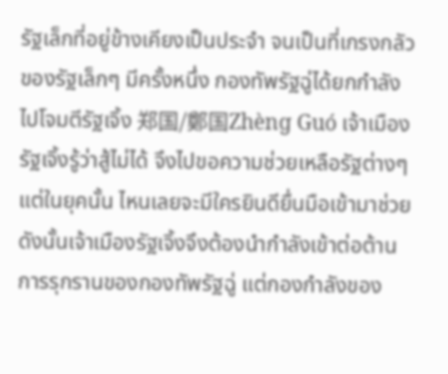รัฐเล็กที่อยู่ข้างเคียงเป็นประจำ จนเป็นที่เกรงกลัวของรัฐเล็กๆ มีครั้งหนึ่ง กองทัพรัฐฉู่ได้ยกกำลังไปโจมตีรัฐเจิ้ง 郑国/鄭国Zhènɡ Guó เจ้าเมืองรัฐเจิ้งรู้ว่าสู้ไม่ได้ จึงไปขอความช่วยเหลือรัฐต่างๆ แต่ในยุคนั้น ไหนเลยจะมีใครยินดียื่นมือเข้ามาช่วย ดังนั้นเจ้าเมืองรัฐเจิ้งจึงต้องนำกำลังเข้าต่อต้านการรุกรานของกองทัพรัฐฉู่ แต่กองกำลังของ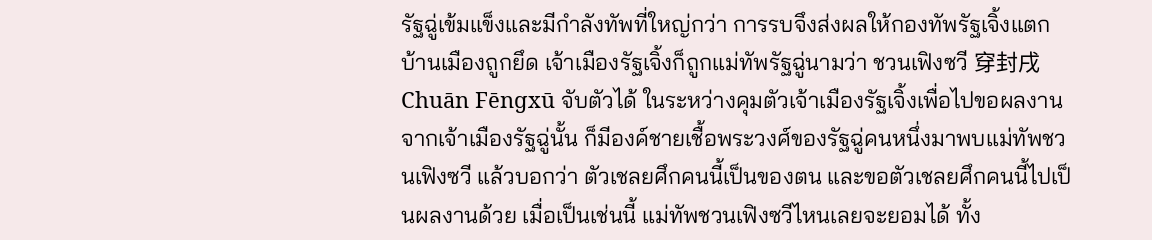รัฐฉู่เข้มแข็งและมีกำลังทัพที่ใหญ่กว่า การรบจึงส่งผลให้กองทัพรัฐเจิ้งแตก บ้านเมืองถูกยึด เจ้าเมืองรัฐเจิ้งก็ถูกแม่ทัพรัฐฉู่นามว่า ชวนเฟิงซวี 穿封戌 Chuān Fēnɡxū จับตัวได้ ในระหว่างคุมตัวเจ้าเมืองรัฐเจิ้งเพื่อไปขอผลงานจากเจ้าเมืองรัฐฉู่นั้น ก็มีองค์ชายเชื้อพระวงศ์ของรัฐฉู่คนหนึ่งมาพบแม่ทัพชวนเฟิงซวี แล้วบอกว่า ตัวเชลยศึกคนนี้เป็นของตน และขอตัวเชลยศึกคนนี้ไปเป็นผลงานด้วย เมื่อเป็นเช่นนี้ แม่ทัพชวนเฟิงซวีไหนเลยจะยอมได้ ทั้ง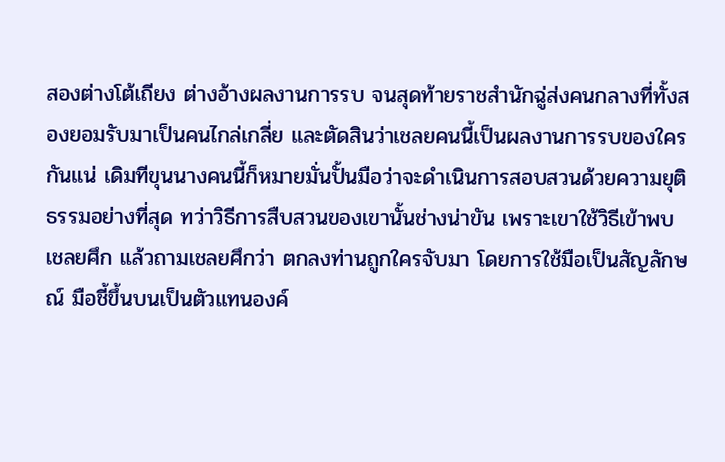สองต่างโต้เถียง ต่างอ้างผลงานการรบ จนสุดท้ายราชสำนักฉู่ส่งคนกลางที่ทั้งสองยอมรับมาเป็นคนไกล่เกลี่ย และตัดสินว่าเชลยคนนี้เป็นผลงานการรบของใครกันแน่ เดิมทีขุนนางคนนี้ก็หมายมั่นปั้นมือว่าจะดำเนินการสอบสวนด้วยความยุติธรรมอย่างที่สุด ทว่าวิธีการสืบสวนของเขานั้นช่างน่าขัน เพราะเขาใช้วิธีเข้าพบเชลยศึก แล้วถามเชลยศึกว่า ตกลงท่านถูกใครจับมา โดยการใช้มือเป็นสัญลักษณ์ มือชี้ขึ้นบนเป็นตัวแทนองค์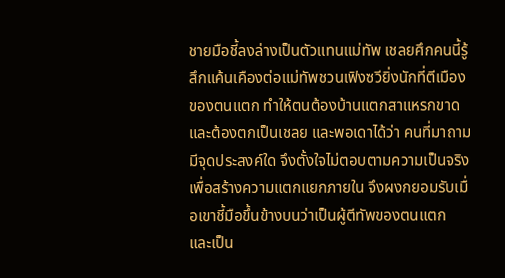ชายมือชี้ลงล่างเป็นตัวแทนแม่ทัพ เชลยศึกคนนี้รู้สึกแค้นเคืองต่อแม่ทัพชวนเฟิงซวียิ่งนักที่ตีเมืองของตนแตก ทำให้ตนต้องบ้านแตกสาแหรกขาด และต้องตกเป็นเชลย และพอเดาได้ว่า คนที่มาถามมีจุดประสงค์ใด จึงตั้งใจไม่ตอบตามความเป็นจริง เพื่อสร้างความแตกแยกภายใน จึงผงกยอมรับเมื่อเขาชี้มือขึ้นข้างบนว่าเป็นผู้ตีทัพของตนแตก และเป็น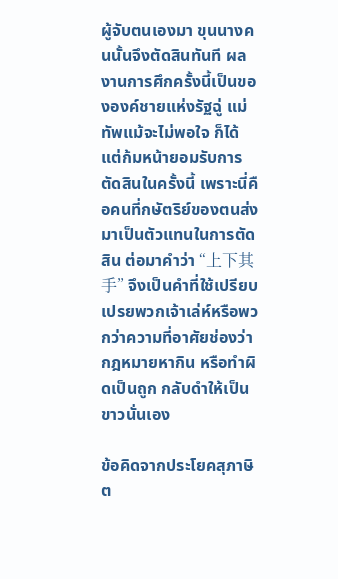ผู้จับตนเองมา ขุนนางคนนั้นจึงตัดสินทันที ผลงานการศึกครั้งนี้เป็นขององค์ชายแห่งรัฐฉู่ แม่ทัพแม้จะไม่พอใจ ก็ได้แต่ก้มหน้ายอมรับการตัดสินในครั้งนี้ เพราะนี่คือคนที่กษัตริย์ของตนส่งมาเป็นตัวแทนในการตัดสิน ต่อมาคำว่า “上下其手” จึงเป็นคำที่ใช้เปรียบเปรยพวกเจ้าเล่ห์หรือพวกว่าความที่อาศัยช่องว่ากฎหมายหากิน หรือทำผิดเป็นถูก กลับดำให้เป็นขาวนั่นเอง

ข้อคิดจากประโยคสุภาษิต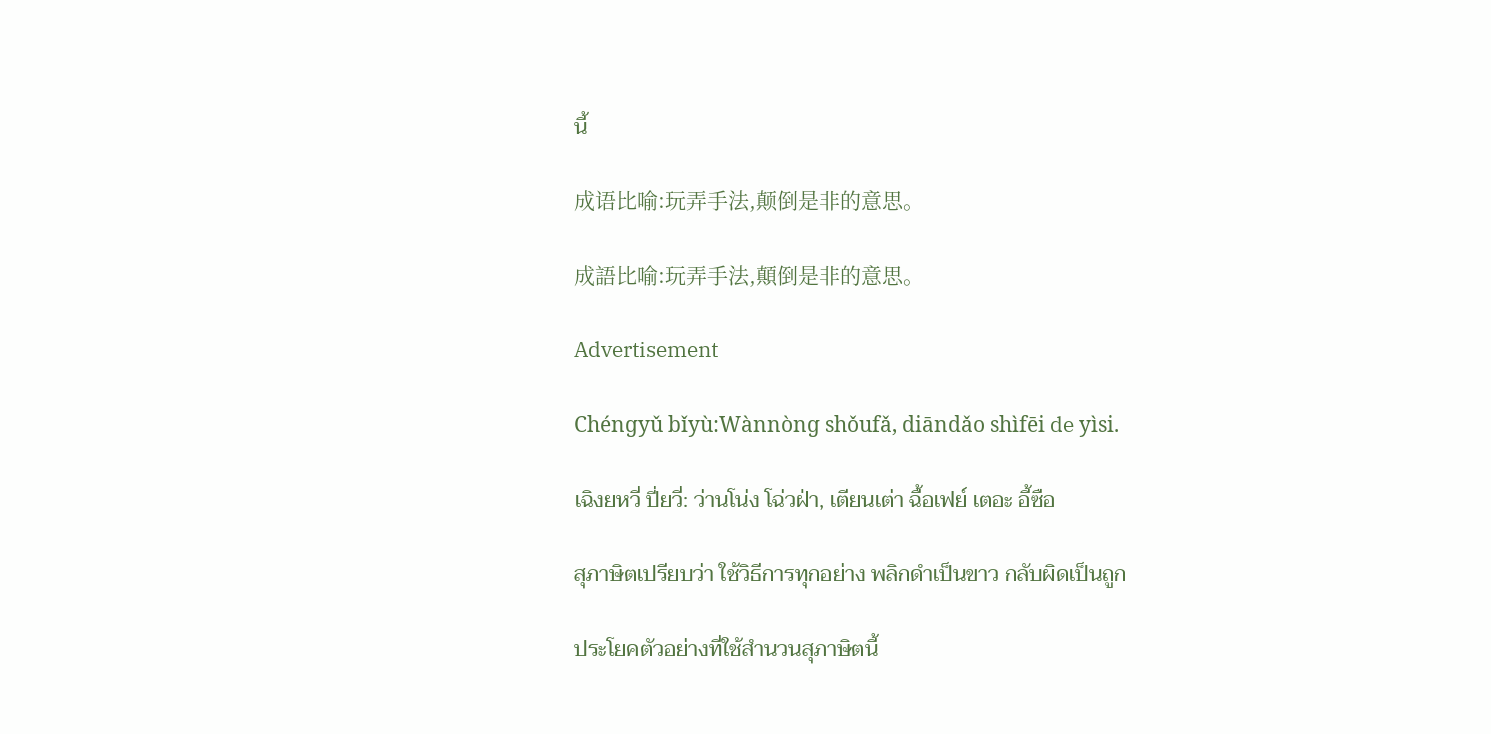นี้

成语比喻:玩弄手法,颠倒是非的意思。

成語比喻:玩弄手法,顛倒是非的意思。

Advertisement

Chénɡyǔ bǐyù:Wànnònɡ shǒufǎ, diāndǎo shìfēi de yìsi.

เฉิงยหวี่ ปี่ยวี่: ว่านโน่ง โฉ่วฝ่า, เตียนเต่า ฉื้อเฟย์ เตอะ อี้ซือ

สุภาษิตเปรียบว่า ใช้วิธีการทุกอย่าง พลิกดำเป็นขาว กลับผิดเป็นถูก

ประโยคตัวอย่างที่ใช้สำนวนสุภาษิตนี้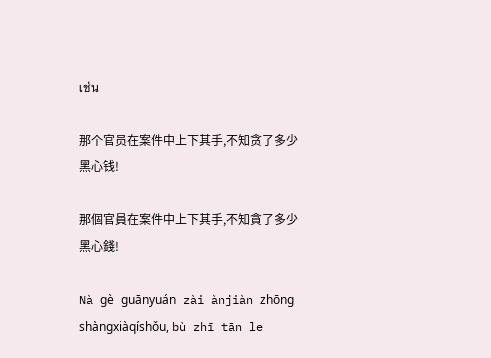เช่น

那个官员在案件中上下其手,不知贪了多少黑心钱!

那個官員在案件中上下其手,不知貪了多少黑心錢!

Nà ɡè ɡuānyuán zài ànjiàn zhōnɡ shànɡxiàqíshǒu, bù zhī tān le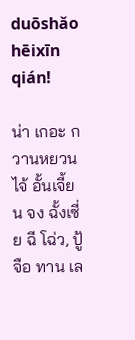duōshǎo hēixīn qián!

น่า เกอะ กวานหยวน ไจ้ อั้นเจี้ยน จง ฉั้งเซี่ย ฉี โฉ่ว, ปู้ จือ ทาน เล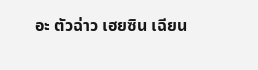อะ ตัวฉ่าว เฮยซิน เฉียน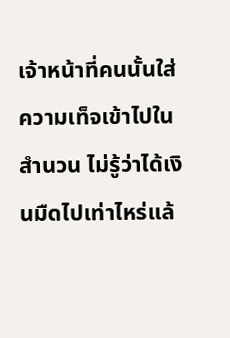เจ้าหน้าที่คนนั้นใส่ความเท็จเข้าไปในสำนวน ไม่รู้ว่าได้เงินมืดไปเท่าไหร่แล้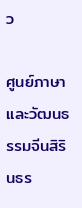ว

ศูนย์ภาษาและวัฒนธรรมจีนสิรินธร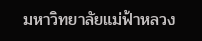มหาวิทยาลัยแม่ฟ้าหลวง